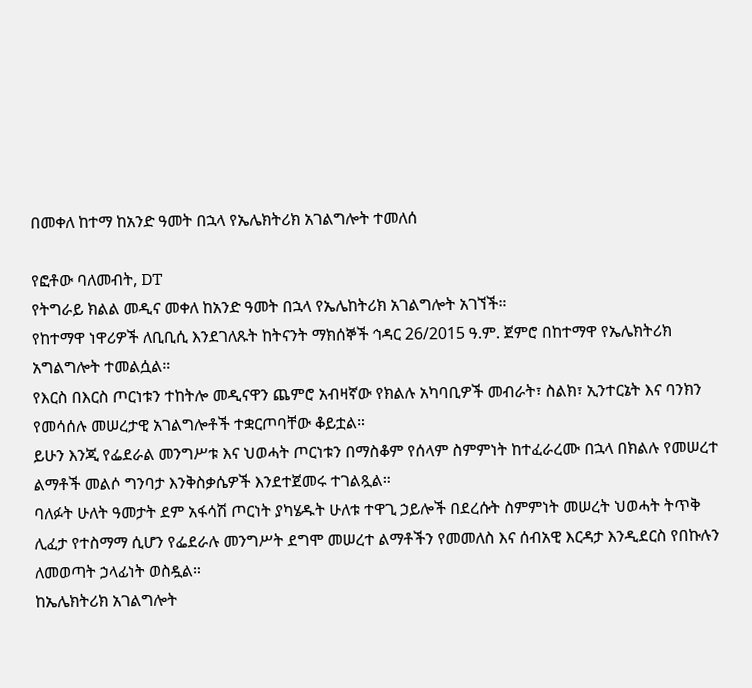በመቀለ ከተማ ከአንድ ዓመት በኋላ የኤሌክትሪክ አገልግሎት ተመለሰ

የፎቶው ባለመብት, DT
የትግራይ ክልል መዲና መቀለ ከአንድ ዓመት በኋላ የኤሌከትሪክ አገልግሎት አገኘች።
የከተማዋ ነዋሪዎች ለቢቢሲ እንደገለጹት ከትናንት ማክሰኞች ኅዳር 26/2015 ዓ.ም. ጀምሮ በከተማዋ የኤሌክትሪክ አግልግሎት ተመልሷል።
የእርስ በእርስ ጦርነቱን ተከትሎ መዲናዋን ጨምሮ አብዛኛው የክልሉ አካባቢዎች መብራት፣ ስልክ፣ ኢንተርኔት እና ባንክን የመሳሰሉ መሠረታዊ አገልግሎቶች ተቋርጦባቸው ቆይቷል።
ይሁን እንጂ የፌደራል መንግሥቱ እና ህወሓት ጦርነቱን በማስቆም የሰላም ስምምነት ከተፈራረሙ በኋላ በክልሉ የመሠረተ ልማቶች መልሶ ግንባታ እንቅስቃሴዎች እንደተጀመሩ ተገልጿል።
ባለፉት ሁለት ዓመታት ደም አፋሳሽ ጦርነት ያካሄዱት ሁለቱ ተዋጊ ኃይሎች በደረሱት ስምምነት መሠረት ህወሓት ትጥቅ ሊፈታ የተስማማ ሲሆን የፌደራሉ መንግሥት ደግሞ መሠረተ ልማቶችን የመመለስ እና ሰብአዊ እርዳታ እንዲደርስ የበኩሉን ለመወጣት ኃላፊነት ወስዷል።
ከኤሌክትሪክ አገልግሎት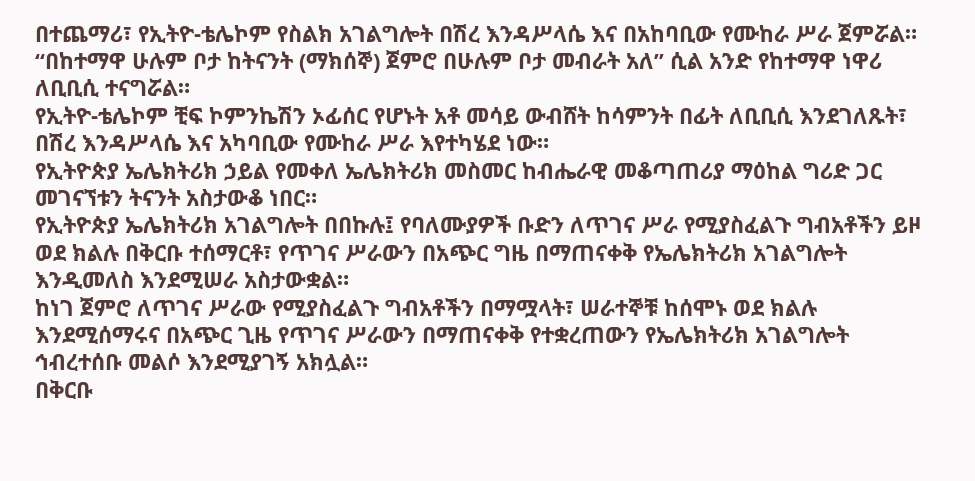በተጨማሪ፣ የኢትዮ-ቴሌኮም የስልክ አገልግሎት በሽረ እንዳሥላሴ እና በአከባቢው የሙከራ ሥራ ጀምሯል።
“በከተማዋ ሁሉም ቦታ ከትናንት (ማክሰኞ) ጀምሮ በሁሉም ቦታ መብራት አለ” ሲል አንድ የከተማዋ ነዋሪ ለቢቢሲ ተናግሯል።
የኢትዮ-ቴሌኮም ቺፍ ኮምንኬሽን ኦፊሰር የሆኑት አቶ መሳይ ውብሸት ከሳምንት በፊት ለቢቢሲ እንደገለጹት፣ በሽረ እንዳሥላሴ እና አካባቢው የሙከራ ሥራ እየተካሄደ ነው።
የኢትዮጵያ ኤሌክትሪክ ኃይል የመቀለ ኤሌክትሪክ መስመር ከብሔራዊ መቆጣጠሪያ ማዕከል ግሪድ ጋር መገናኘቱን ትናንት አስታውቆ ነበር።
የኢትዮጵያ ኤሌክትሪክ አገልግሎት በበኩሉ፤ የባለሙያዎች ቡድን ለጥገና ሥራ የሚያስፈልጉ ግብአቶችን ይዞ ወደ ክልሉ በቅርቡ ተሰማርቶ፣ የጥገና ሥራውን በአጭር ግዜ በማጠናቀቅ የኤሌክትሪክ አገልግሎት እንዲመለስ እንደሚሠራ አስታውቋል።
ከነገ ጀምሮ ለጥገና ሥራው የሚያስፈልጉ ግብአቶችን በማሟላት፣ ሠራተኞቹ ከሰሞኑ ወደ ክልሉ እንደሚሰማሩና በአጭር ጊዜ የጥገና ሥራውን በማጠናቀቅ የተቋረጠውን የኤሌክትሪክ አገልግሎት ኅብረተሰቡ መልሶ እንደሚያገኝ አክሏል።
በቅርቡ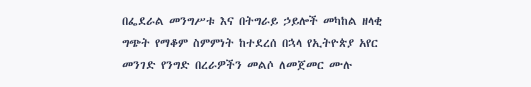በፌደራል መንግሥቱ እና በትግራይ ኃይሎች መካከል ዘላቂ ግጭት የማቆም ስምምነት ከተደረሰ በኋላ የኢትዮጵያ አየር መንገድ የንግድ በረራዎችን መልሶ ለመጀመር ሙሉ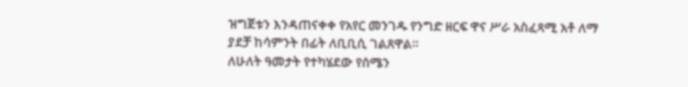ዝግጀቱን እንዳጠናቀቀ የአየር መንገዱ የንግድ ዘርፍ ዋና ሥራ አስፈጻሚ አቶ ለማ ያደቻ ከሳምንት በፊት ለቢቢሲ ገልጸዋል።
ለሁለት ዓመታት የተካሄደው የሰሜን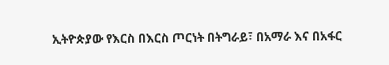ኢትዮጵያው የእርስ በእርስ ጦርነት በትግራይ፣ በአማራ እና በአፋር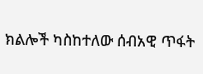ክልሎች ካስከተለው ሰብአዊ ጥፋት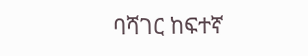ባሻገር ከፍተኛ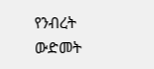የንብረት ውድመት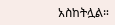አስከትሏል።